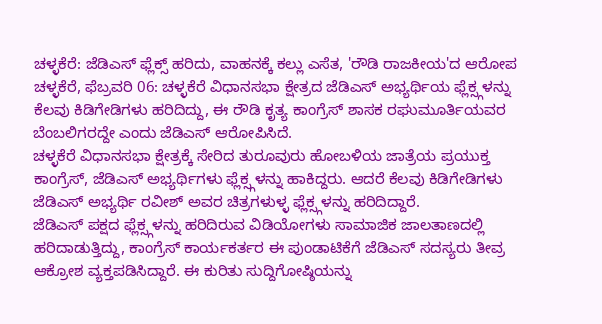ಚಳ್ಳಕೆರೆ: ಜೆಡಿಎಸ್ ಫ್ಲೆಕ್ಸ್ ಹರಿದು, ವಾಹನಕ್ಕೆ ಕಲ್ಲು ಎಸೆತ, 'ರೌಡಿ ರಾಜಕೀಯ'ದ ಆರೋಪ
ಚಳ್ಳಕೆರೆ, ಫೆಬ್ರವರಿ 06: ಚಳ್ಳಕೆರೆ ವಿಧಾನಸಭಾ ಕ್ಷೇತ್ರದ ಜೆಡಿಎಸ್ ಅಭ್ಯರ್ಥಿಯ ಫ್ಲೆಕ್ಸ್ಗಳನ್ನು ಕೆಲವು ಕಿಡಿಗೇಡಿಗಳು ಹರಿದಿದ್ದು, ಈ ರೌಡಿ ಕೃತ್ಯ ಕಾಂಗ್ರೆಸ್ ಶಾಸಕ ರಘುಮೂರ್ತಿಯವರ ಬೆಂಬಲಿಗರದ್ದೇ ಎಂದು ಜೆಡಿಎಸ್ ಆರೋಪಿಸಿದೆ.
ಚಳ್ಳಕೆರೆ ವಿಧಾನಸಭಾ ಕ್ಷೇತ್ರಕ್ಕೆ ಸೇರಿದ ತುರೂವುರು ಹೋಬಳಿಯ ಜಾತ್ರೆಯ ಪ್ರಯುಕ್ತ ಕಾಂಗ್ರೆಸ್, ಜೆಡಿಎಸ್ ಅಭ್ಯರ್ಥಿಗಳು ಫ್ಲೆಕ್ಸ್ಗಳನ್ನು ಹಾಕಿದ್ದರು. ಆದರೆ ಕೆಲವು ಕಿಡಿಗೇಡಿಗಳು ಜೆಡಿಎಸ್ ಅಭ್ಯರ್ಥಿ ರವೀಶ್ ಅವರ ಚಿತ್ರಗಳುಳ್ಳ ಫ್ಲೆಕ್ಸ್ಗಳನ್ನು ಹರಿದಿದ್ದಾರೆ.
ಜೆಡಿಎಸ್ ಪಕ್ಷದ ಫ್ಲೆಕ್ಸ್ಗಳನ್ನು ಹರಿದಿರುವ ವಿಡಿಯೋಗಳು ಸಾಮಾಜಿಕ ಜಾಲತಾಣದಲ್ಲಿ ಹರಿದಾಡುತ್ತಿದ್ದು, ಕಾಂಗ್ರೆಸ್ ಕಾರ್ಯಕರ್ತರ ಈ ಪುಂಡಾಟಿಕೆಗೆ ಜೆಡಿಎಸ್ ಸದಸ್ಯರು ತೀವ್ರ ಆಕ್ರೋಶ ವ್ಯಕ್ತಪಡಿಸಿದ್ದಾರೆ. ಈ ಕುರಿತು ಸುದ್ದಿಗೋಷ್ಠಿಯನ್ನು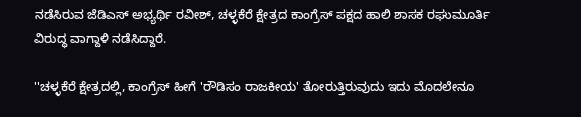ನಡೆಸಿರುವ ಜೆಡಿಎಸ್ ಅಭ್ಯರ್ಥಿ ರವೀಶ್, ಚಳ್ಳಕೆರೆ ಕ್ಷೇತ್ರದ ಕಾಂಗ್ರೆಸ್ ಪಕ್ಷದ ಹಾಲಿ ಶಾಸಕ ರಘುಮೂರ್ತಿ ವಿರುದ್ಧ ವಾಗ್ದಾಳಿ ನಡೆಸಿದ್ದಾರೆ.

''ಚಳ್ಳಕೆರೆ ಕ್ಷೇತ್ರದಲ್ಲಿ, ಕಾಂಗ್ರೆಸ್ ಹೀಗೆ 'ರೌಡಿಸಂ ರಾಜಕೀಯ' ತೋರುತ್ತಿರುವುದು ಇದು ಮೊದಲೇನೂ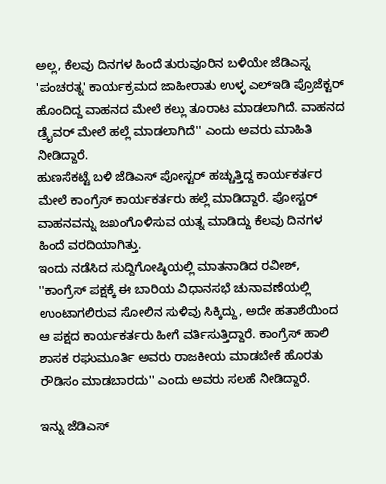ಅಲ್ಲ, ಕೆಲವು ದಿನಗಳ ಹಿಂದೆ ತುರುವೂರಿನ ಬಳಿಯೇ ಜೆಡಿಎಸ್ನ 'ಪಂಚರತ್ನ' ಕಾರ್ಯಕ್ರಮದ ಜಾಹೀರಾತು ಉಳ್ಳ ಎಲ್ಇಡಿ ಪ್ರೊಜೆಕ್ಟರ್ ಹೊಂದಿದ್ದ ವಾಹನದ ಮೇಲೆ ಕಲ್ಲು ತೂರಾಟ ಮಾಡಲಾಗಿದೆ. ವಾಹನದ ಡ್ರೈವರ್ ಮೇಲೆ ಹಲ್ಲೆ ಮಾಡಲಾಗಿದೆ'' ಎಂದು ಅವರು ಮಾಹಿತಿ ನೀಡಿದ್ದಾರೆ.
ಹುಣಸೆಕಟ್ಟೆ ಬಳಿ ಜೆಡಿಎಸ್ ಪೋಸ್ಟರ್ ಹಚ್ಚುತ್ತಿದ್ದ ಕಾರ್ಯಕರ್ತರ ಮೇಲೆ ಕಾಂಗ್ರೆಸ್ ಕಾರ್ಯಕರ್ತರು ಹಲ್ಲೆ ಮಾಡಿದ್ದಾರೆ. ಪೋಸ್ಟರ್ ವಾಹನವನ್ನು ಜಖಂಗೊಳಿಸುವ ಯತ್ನ ಮಾಡಿದ್ದು ಕೆಲವು ದಿನಗಳ ಹಿಂದೆ ವರದಿಯಾಗಿತ್ತು.
ಇಂದು ನಡೆಸಿದ ಸುದ್ದಿಗೋಷ್ಠಿಯಲ್ಲಿ ಮಾತನಾಡಿದ ರವೀಶ್, ''ಕಾಂಗ್ರೆಸ್ ಪಕ್ಷಕ್ಕೆ ಈ ಬಾರಿಯ ವಿಧಾನಸಭೆ ಚುನಾವಣೆಯಲ್ಲಿ ಉಂಟಾಗಲಿರುವ ಸೋಲಿನ ಸುಳಿವು ಸಿಕ್ಕಿದ್ದು, ಅದೇ ಹತಾಶೆಯಿಂದ ಆ ಪಕ್ಷದ ಕಾರ್ಯಕರ್ತರು ಹೀಗೆ ವರ್ತಿಸುತ್ತಿದ್ದಾರೆ. ಕಾಂಗ್ರೆಸ್ ಹಾಲಿ ಶಾಸಕ ರಘುಮೂರ್ತಿ ಅವರು ರಾಜಕೀಯ ಮಾಡಬೇಕೆ ಹೊರತು ರೌಡಿಸಂ ಮಾಡಬಾರದು'' ಎಂದು ಅವರು ಸಲಹೆ ನೀಡಿದ್ದಾರೆ.

ಇನ್ನು ಜೆಡಿಎಸ್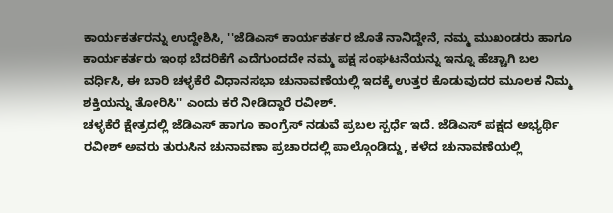ಕಾರ್ಯಕರ್ತರನ್ನು ಉದ್ದೇಶಿಸಿ, ''ಜೆಡಿಎಸ್ ಕಾರ್ಯಕರ್ತರ ಜೊತೆ ನಾನಿದ್ದೇನೆ, ನಮ್ಮ ಮುಖಂಡರು ಹಾಗೂ ಕಾರ್ಯಕರ್ತರು ಇಂಥ ಬೆದರಿಕೆಗೆ ಎದೆಗುಂದದೇ ನಮ್ಮ ಪಕ್ಷ ಸಂಘಟನೆಯನ್ನು ಇನ್ನೂ ಹೆಚ್ಚಾಗಿ ಬಲ ವರ್ಧಿಸಿ, ಈ ಬಾರಿ ಚಳ್ಳಕೆರೆ ವಿಧಾನಸಭಾ ಚುನಾವಣೆಯಲ್ಲಿ ಇದಕ್ಕೆ ಉತ್ತರ ಕೊಡುವುದರ ಮೂಲಕ ನಿಮ್ಮ ಶಕ್ತಿಯನ್ನು ತೋರಿಸಿ'' ಎಂದು ಕರೆ ನೀಡಿದ್ದಾರೆ ರವೀಶ್.
ಚಳ್ಳಕೆರೆ ಕ್ಷೇತ್ರದಲ್ಲಿ ಜೆಡಿಎಸ್ ಹಾಗೂ ಕಾಂಗ್ರೆಸ್ ನಡುವೆ ಪ್ರಬಲ ಸ್ಪರ್ಧೆ ಇದೆ. ಜೆಡಿಎಸ್ ಪಕ್ಷದ ಅಭ್ಯರ್ಥಿ ರವೀಶ್ ಅವರು ತುರುಸಿನ ಚುನಾವಣಾ ಪ್ರಚಾರದಲ್ಲಿ ಪಾಲ್ಗೊಂಡಿದ್ದು, ಕಳೆದ ಚುನಾವಣೆಯಲ್ಲಿ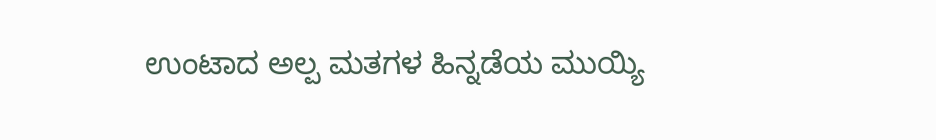ಉಂಟಾದ ಅಲ್ಪ ಮತಗಳ ಹಿನ್ನಡೆಯ ಮುಯ್ಯಿ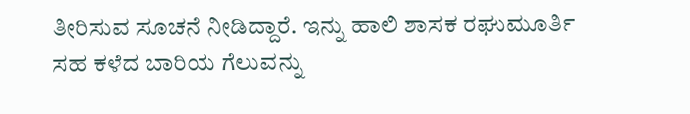ತೀರಿಸುವ ಸೂಚನೆ ನೀಡಿದ್ದಾರೆ. ಇನ್ನು ಹಾಲಿ ಶಾಸಕ ರಘುಮೂರ್ತಿ ಸಹ ಕಳೆದ ಬಾರಿಯ ಗೆಲುವನ್ನು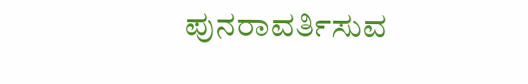ಪುನರಾವರ್ತಿಸುವ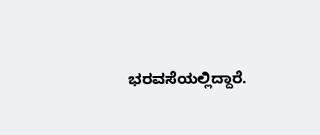ಭರವಸೆಯಲ್ಲಿದ್ದಾರೆ.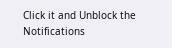Click it and Unblock the Notifications